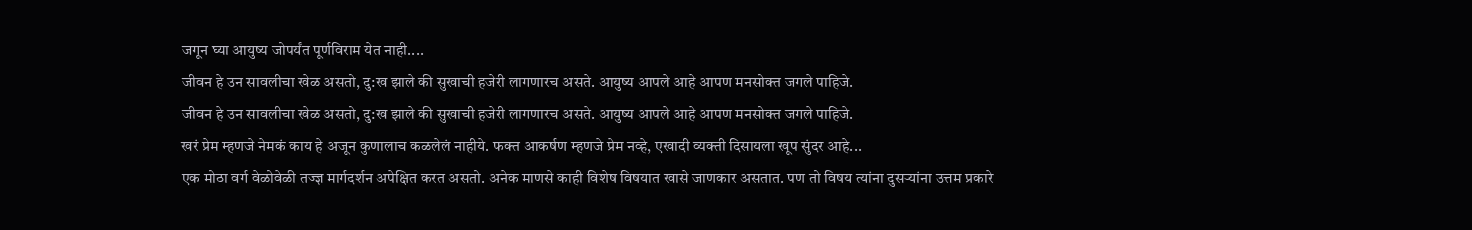जगून घ्या आयुष्य जोपर्यंत पूर्णविराम येत नाही....
जीवन हे उन सावलीचा खेळ असतो, दु:ख झाले की सुखाची हजेरी लागणारच असते. आयुष्य आपले आहे आपण मनसोक्त जगले पाहिजे.
जीवन हे उन सावलीचा खेळ असतो, दु:ख झाले की सुखाची हजेरी लागणारच असते. आयुष्य आपले आहे आपण मनसोक्त जगले पाहिजे.
खरं प्रेम म्हणजे नेमकं काय हे अजून कुणालाच कळलेलं नाहीये. फक्त आकर्षण म्हणजे प्रेम नव्हे, एखादी व्यक्ती दिसायला खूप सुंदर आहे...
एक मोठा वर्ग वेळोवेळी तज्ज्ञ मार्गदर्शन अपेक्षित करत असतो. अनेक माणसे काही विशेष विषयात खासे जाणकार असतात. पण तो विषय त्यांना दुसऱ्यांना उत्तम प्रकारे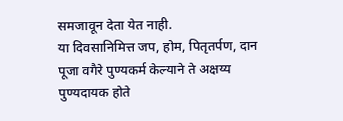समजावून देता येत नाही.
या दिवसानिमित्त जप, होम, पितृतर्पण, दान पूजा वगैरे पुण्यकर्म केल्याने ते अक्षय्य पुण्यदायक होते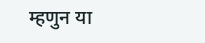म्हणुन या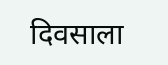दिवसाला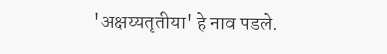'अक्षय्यतृतीया' हे नाव पडले.